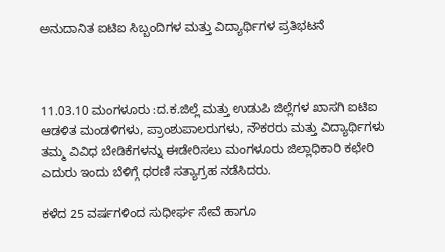ಅನುದಾನಿತ ಐಟಿಐ ಸಿಬ್ಬಂದಿಗಳ ಮತ್ತು ವಿದ್ಯಾರ್ಥಿಗಳ ಪ್ರತಿಭಟನೆ



11.03.10 ಮಂಗಳೂರು :ದ.ಕ.ಜಿಲ್ಲೆ ಮತ್ತು ಉಡುಪಿ ಜಿಲ್ಲೆಗಳ ಖಾಸಗಿ ಐಟಿಐ ಆಡಳಿತ ಮಂಡಳಿಗಳು, ಪ್ರಾಂಶುಪಾಲರುಗಳು, ನೌಕರರು ಮತ್ತು ವಿದ್ಯಾರ್ಥಿಗಳು ತಮ್ಮ ವಿವಿಧ ಬೇಡಿಕೆಗಳನ್ನು ಈಡೇರಿಸಲು ಮಂಗಳೂರು ಜಿಲ್ಲಾಧಿಕಾರಿ ಕಛೇರಿ ಎದುರು ಇಂದು ಬೆಳಿಗ್ಗೆ ಧರಣಿ ಸತ್ಯಾಗ್ರಹ ನಡೆಸಿದರು.

ಕಳೆದ 25 ವರ್ಷಗಳಿಂದ ಸುಧೀರ್ಘ ಸೇವೆ ಹಾಗೂ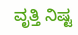ವೃತ್ತಿ ನಿಷ್ಟ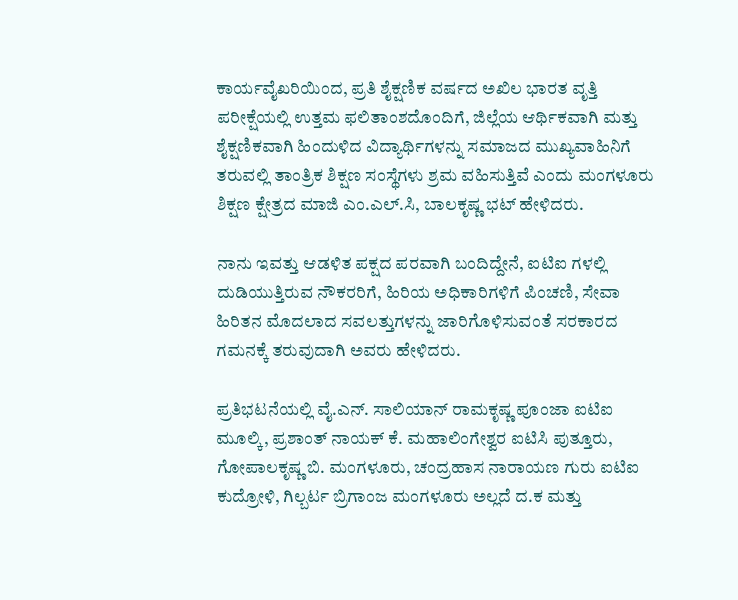ಕಾರ್ಯವೈಖರಿಯಿಂದ, ಪ್ರತಿ ಶೈಕ್ಷಣಿಕ ವರ್ಷದ ಅಖಿಲ ಭಾರತ ವೃತ್ತಿ ಪರೀಕ್ಷೆಯಲ್ಲಿ ಉತ್ತಮ ಫಲಿತಾಂಶದೊಂದಿಗೆ, ಜಿಲ್ಲೆಯ ಆರ್ಥಿಕವಾಗಿ ಮತ್ತು ಶೈಕ್ಷಣಿಕವಾಗಿ ಹಿಂದುಳಿದ ವಿದ್ಯಾರ್ಥಿಗಳನ್ನು ಸಮಾಜದ ಮುಖ್ಯವಾಹಿನಿಗೆ ತರುವಲ್ಲಿ ತಾಂತ್ರಿಕ ಶಿಕ್ಷಣ ಸಂಸ್ಥೆಗಳು ಶ್ರಮ ವಹಿಸುತ್ತಿವೆ ಎಂದು ಮಂಗಳೂರು ಶಿಕ್ಷಣ ಕ್ಷೇತ್ರದ ಮಾಜಿ ಎಂ.ಎಲ್.ಸಿ, ಬಾಲಕೃಷ್ಣ ಭಟ್ ಹೇಳಿದರು.

ನಾನು ಇವತ್ತು ಆಡಳಿತ ಪಕ್ಷದ ಪರವಾಗಿ ಬಂದಿದ್ದೇನೆ, ಐಟಿಐ ಗಳಲ್ಲಿ ದುಡಿಯುತ್ತಿರುವ ನೌಕರರಿಗೆ, ಹಿರಿಯ ಅಧಿಕಾರಿಗಳಿಗೆ ಪಿಂಚಣಿ, ಸೇವಾ ಹಿರಿತನ ಮೊದಲಾದ ಸವಲತ್ತುಗಳನ್ನು ಜಾರಿಗೊಳಿಸುವಂತೆ ಸರಕಾರದ ಗಮನಕ್ಕೆ ತರುವುದಾಗಿ ಅವರು ಹೇಳಿದರು.

ಪ್ರತಿಭಟನೆಯಲ್ಲಿ ವೈ.ಎನ್. ಸಾಲಿಯಾನ್ ರಾಮಕೃಷ್ಣ ಪೂಂಜಾ ಐಟಿಐ ಮೂಲ್ಕಿ, ಪ್ರಶಾಂತ್ ನಾಯಕ್ ಕೆ. ಮಹಾಲಿಂಗೇಶ್ವರ ಐಟಿಸಿ ಪುತ್ತೂರು, ಗೋಪಾಲಕೃಷ್ಣ ಬಿ. ಮಂಗಳೂರು, ಚಂದ್ರಹಾಸ ನಾರಾಯಣ ಗುರು ಐಟಿಐ ಕುದ್ರೋಳಿ, ಗಿಲ್ಬರ್ಟ ಬ್ರಿಗಾಂಜ ಮಂಗಳೂರು ಅಲ್ಲದೆ ದ.ಕ ಮತ್ತು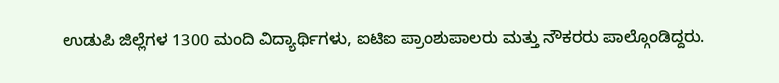ಉಡುಪಿ ಜಿಲ್ಲೆಗಳ 1300 ಮಂದಿ ವಿದ್ಯಾರ್ಥಿಗಳು, ಐಟಿಐ ಪ್ರಾಂಶುಪಾಲರು ಮತ್ತು ನೌಕರರು ಪಾಲ್ಗೊಂಡಿದ್ದರು.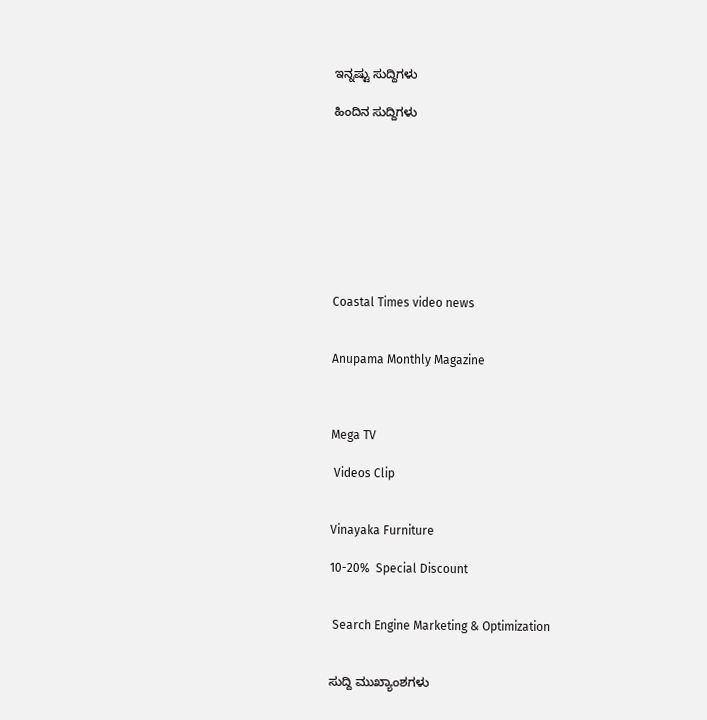ಇನ್ನಷ್ಟು ಸುದ್ದಿಗಳು

ಹಿಂದಿನ ಸುದ್ದಿಗಳು









Coastal Times video news


Anupama Monthly Magazine



Mega TV

 Videos Clip


Vinayaka Furniture

10-20%  Special Discount


 Search Engine Marketing & Optimization


ಸುದ್ದಿ ಮುಖ್ಯಾಂಶಗಳು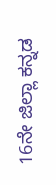16ನೇ ಜಿಲ್ಲಾ ಕನ್ನಡ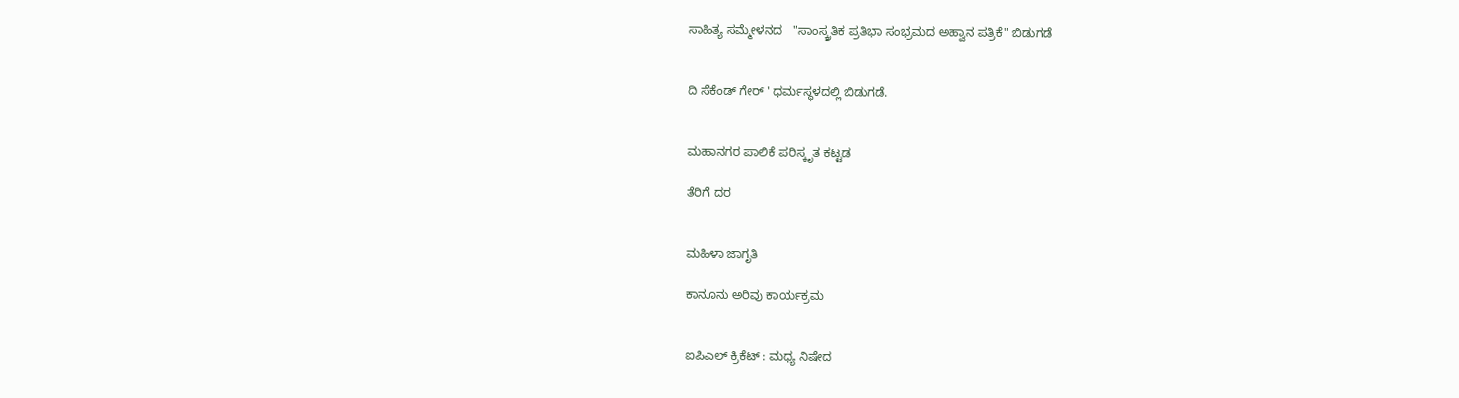ಸಾಹಿತ್ಯ ಸಮ್ಮೇಳನದ   "ಸಾಂಸ್ಕ್ರತಿಕ ಪ್ರತಿಭಾ ಸಂಭ್ರಮದ ಅಹ್ವಾನ ಪತ್ರಿಕೆ" ಬಿಡುಗಡೆ


ದಿ ಸೆಕೆಂಡ್ ಗೇರ್ ' ಧರ್ಮಸ್ಥಳದಲ್ಲಿ ಬಿಡುಗಡೆ.


ಮಹಾನಗರ ಪಾಲಿಕೆ ಪರಿಸ್ಕೃತ ಕಟ್ಟಡ

ತೆರಿಗೆ ದರ


ಮಹಿಳಾ ಜಾಗೃತಿ

ಕಾನೂನು ಅರಿವು ಕಾರ್ಯಕ್ರಮ


ಐಪಿಎಲ್ ಕ್ರಿಕೆಟ್ : ಮಧ್ಯ ನಿಷೇದ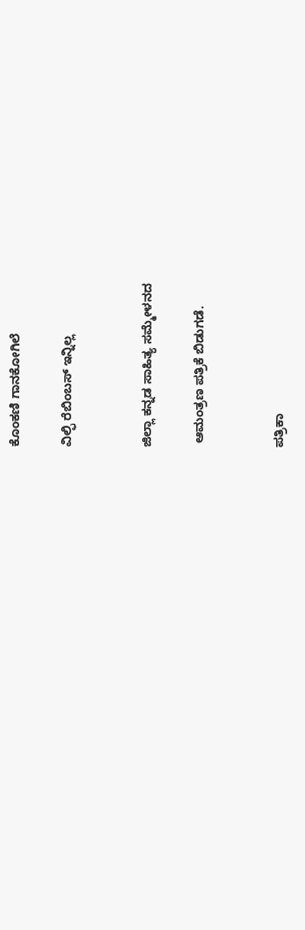ಕೊಂಕಣಿ ಗಾನಕೋಗಿಲೆ

ವಿಲ್ಫಿ ರೆಬಿಂಬಸ್ ಇನ್ನಿಲ್ಲ


ಜಿಲ್ಲಾ ಕನ್ನಡ ಸಾಹಿತ್ಯ ಸಮ್ಮೇಳನದ

 ಆಮಂತ್ರಣ ಪತ್ರಿಕೆ ಬಿಡುಗಡೆ.


ಪತ್ರಿಕಾ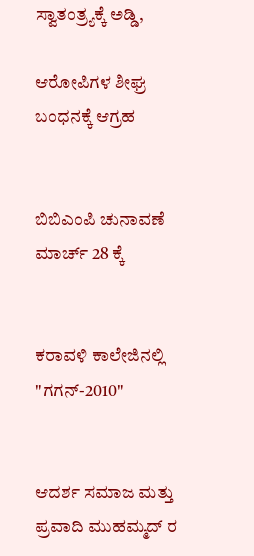ಸ್ವಾತಂತ್ರ್ಯಕ್ಕೆ ಅಡ್ಡಿ,

ಆರೋಪಿಗಳ ಶೀಘ್ರ ಬಂಧನಕ್ಕೆ ಆಗ್ರಹ


ಬಿಬಿಎಂಪಿ ಚುನಾವಣೆ ಮಾರ್ಚ್ 28 ಕ್ಕೆ


ಕರಾವಳಿ ಕಾಲೇಜಿನಲ್ಲಿ "ಗಗನ್-2010"


ಆದರ್ಶ ಸಮಾಜ ಮತ್ತು ಪ್ರವಾದಿ ಮುಹಮ್ಮದ್ ರ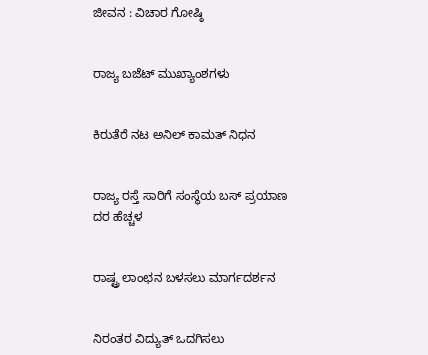ಜೀವನ : ವಿಚಾರ ಗೋಷ್ಠಿ


ರಾಜ್ಯ ಬಜೆಟ್ ಮುಖ್ಯಾಂಶಗಳು


ಕಿರುತೆರೆ ನಟ ಅನಿಲ್ ಕಾಮತ್ ನಿಧನ


ರಾಜ್ಯ ರಸ್ತೆ ಸಾರಿಗೆ ಸಂಸ್ಥೆಯ ಬಸ್ ಪ್ರಯಾಣ ದರ ಹೆಚ್ಚಳ


ರಾಷ್ಟ್ರ ಲಾಂಛನ ಬಳಸಲು ಮಾರ್ಗದರ್ಶನ


ನಿರಂತರ ವಿದ್ಯುತ್ ಒದಗಿಸಲು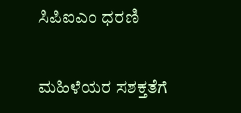ಸಿಪಿಐಎಂ ಧರಣಿ


ಮಹಿಳೆಯರ ಸಶಕ್ತತೆಗೆ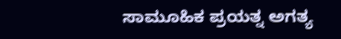ಸಾಮೂಹಿಕ ಪ್ರಯತ್ನ ಅಗತ್ಯ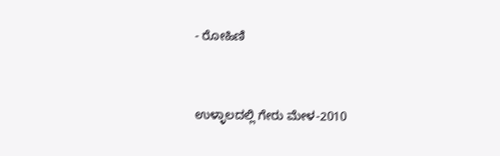- ರೋಹಿಣಿ


ಉಳ್ಳಾಲದಲ್ಲಿ ಗೇರು ಮೇಳ-2010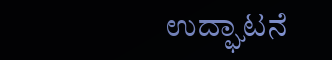ಉದ್ಘಾಟನೆ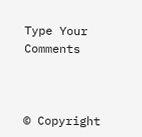Type Your Comments



© Copyright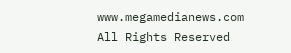www.megamedianews.com  All Rights Reserved